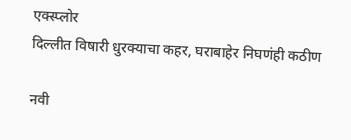एक्स्प्लोर
दिल्लीत विषारी धुरक्याचा कहर, घराबाहेर निघणंही कठीण

नवी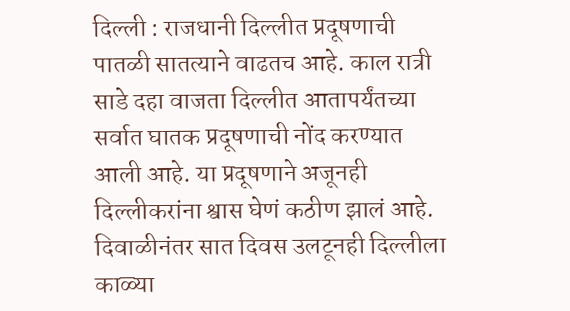दिल्ली : राजधानी दिल्लीत प्रदूषणाची पातळी सातत्याने वाढतच आहे. काल रात्री साडे दहा वाजता दिल्लीत आतापर्यंतच्या सर्वात घातक प्रदूषणाची नोंद करण्यात आली आहे. या प्रदूषणाने अजूनही दिल्लीकरांना श्वास घेणं कठीण झालं आहे. दिवाळीनंतर सात दिवस उलटूनही दिल्लीला काळ्या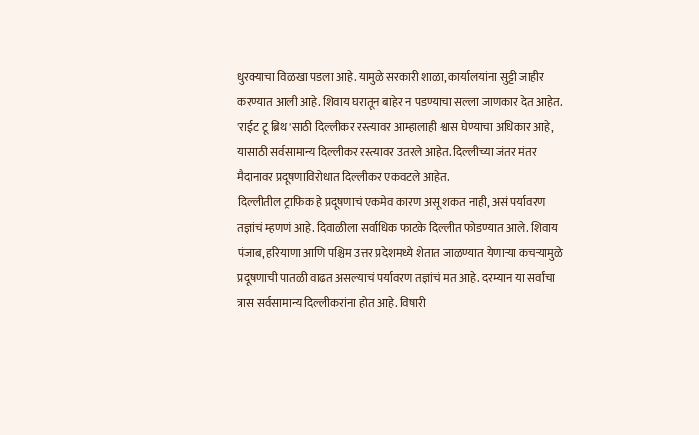धुरक्याचा विळखा पडला आहे. यामुळे सरकारी शाळा, कार्यालयांना सुट्टी जाहीर करण्यात आली आहे. शिवाय घरातून बाहेर न पडण्याचा सल्ला जाणकार देत आहेत. 'राईट टू ब्रिथ'साठी दिल्लीकर रस्त्यावर आम्हालाही श्वास घेण्याचा अधिकार आहे, यासाठी सर्वसामान्य दिल्लीकर रस्त्यावर उतरले आहेत. दिल्लीच्या जंतर मंतर मैदानावर प्रदूषणाविरोधात दिल्लीकर एकवटले आहेत.
दिल्लीतील ट्राफिक हे प्रदूषणाचं एकमेव कारण असू शकत नाही, असं पर्यावरण तज्ञांचं म्हणणं आहे. दिवाळीला सर्वाधिक फाटके दिल्लीत फोडण्यात आले. शिवाय पंजाब, हरियाणा आणि पश्चिम उत्तर प्रदेशमध्ये शेतात जाळण्यात येणाऱ्या कचऱ्यामुळे प्रदूषणाची पातळी वाढत असल्याचं पर्यावरण तज्ञांचं मत आहे. दरम्यान या सर्वांचा त्रास सर्वसामान्य दिल्लीकरांना होत आहे. विषारी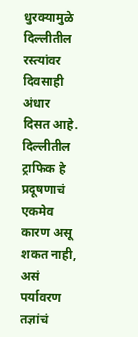धुरक्यामुळे दिल्लीतील रस्त्यांवर दिवसाही अंधार दिसत आहे.
दिल्लीतील ट्राफिक हे प्रदूषणाचं एकमेव कारण असू शकत नाही, असं पर्यावरण तज्ञांचं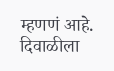म्हणणं आहे. दिवाळीला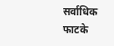सर्वाधिक फाटके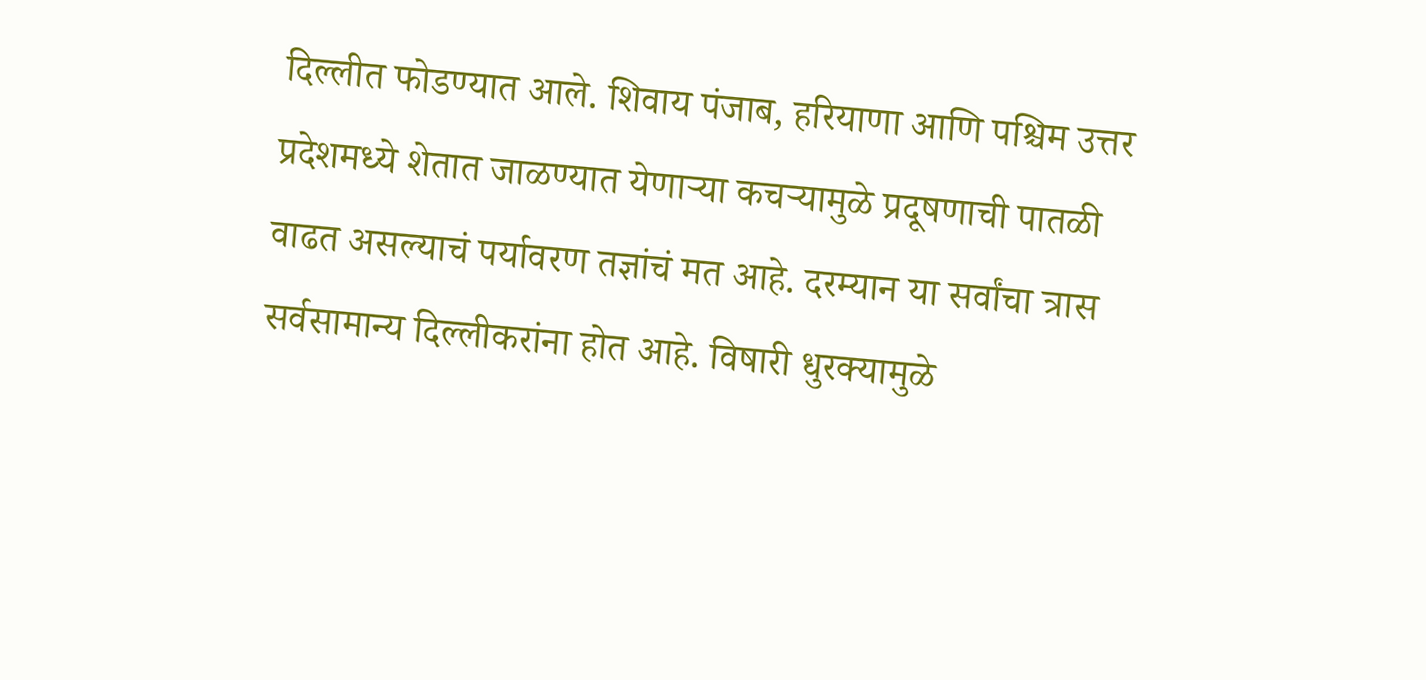दिल्लीत फोडण्यात आले. शिवाय पंजाब, हरियाणा आणि पश्चिम उत्तर प्रदेशमध्ये शेतात जाळण्यात येणाऱ्या कचऱ्यामुळे प्रदूषणाची पातळी वाढत असल्याचं पर्यावरण तज्ञांचं मत आहे. दरम्यान या सर्वांचा त्रास सर्वसामान्य दिल्लीकरांना होत आहे. विषारी धुरक्यामुळे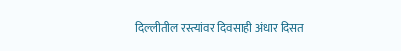दिल्लीतील रस्त्यांवर दिवसाही अंधार दिसत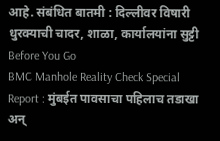आहे. संबंधित बातमी : दिल्लीवर विषारी धुरक्याची चादर, शाळा, कार्यालयांना सुट्टी
Before You Go
BMC Manhole Reality Check Special Report : मुंबईत पावसाचा पहिलाच तडाखा अन्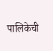पालिकेची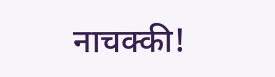नाचक्की!